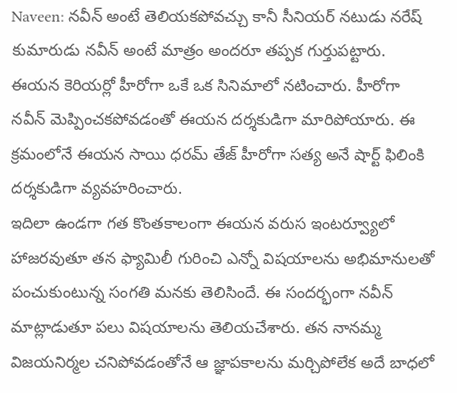Naveen: నవీన్ అంటే తెలియకపోవచ్చు కానీ సీనియర్ నటుడు నరేష్ కుమారుడు నవీన్ అంటే మాత్రం అందరూ తప్పక గుర్తుపట్టారు. ఈయన కెరియర్లో హీరోగా ఒకే ఒక సినిమాలో నటించారు. హీరోగా నవీన్ మెప్పించకపోవడంతో ఈయన దర్శకుడిగా మారిపోయారు. ఈ క్రమంలోనే ఈయన సాయి ధరమ్ తేజ్ హీరోగా సత్య అనే షార్ట్ ఫిలింకి దర్శకుడిగా వ్యవహరించారు.
ఇదిలా ఉండగా గత కొంతకాలంగా ఈయన వరుస ఇంటర్వ్యూలో హాజరవుతూ తన ఫ్యామిలీ గురించి ఎన్నో విషయాలను అభిమానులతో పంచుకుంటున్న సంగతి మనకు తెలిసిందే. ఈ సందర్భంగా నవీన్ మాట్లాడుతూ పలు విషయాలను తెలియచేశారు. తన నానమ్మ విజయనిర్మల చనిపోవడంతోనే ఆ జ్ఞాపకాలను మర్చిపోలేక అదే బాధలో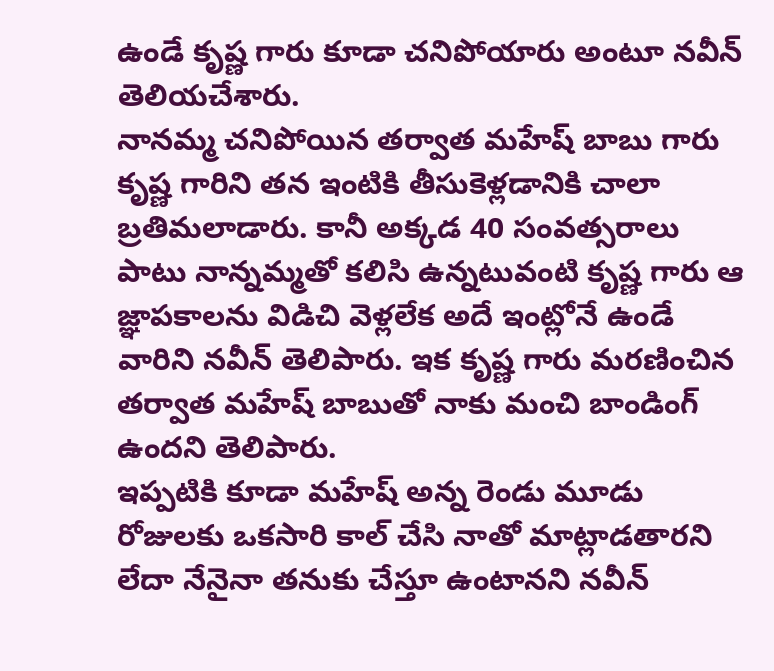ఉండే కృష్ణ గారు కూడా చనిపోయారు అంటూ నవీన్ తెలియచేశారు.
నానమ్మ చనిపోయిన తర్వాత మహేష్ బాబు గారు కృష్ణ గారిని తన ఇంటికి తీసుకెళ్లడానికి చాలా బ్రతిమలాడారు. కానీ అక్కడ 40 సంవత్సరాలు పాటు నాన్నమ్మతో కలిసి ఉన్నటువంటి కృష్ణ గారు ఆ జ్ఞాపకాలను విడిచి వెళ్లలేక అదే ఇంట్లోనే ఉండే వారిని నవీన్ తెలిపారు. ఇక కృష్ణ గారు మరణించిన తర్వాత మహేష్ బాబుతో నాకు మంచి బాండింగ్ ఉందని తెలిపారు.
ఇప్పటికి కూడా మహేష్ అన్న రెండు మూడు రోజులకు ఒకసారి కాల్ చేసి నాతో మాట్లాడతారని లేదా నేనైనా తనుకు చేస్తూ ఉంటానని నవీన్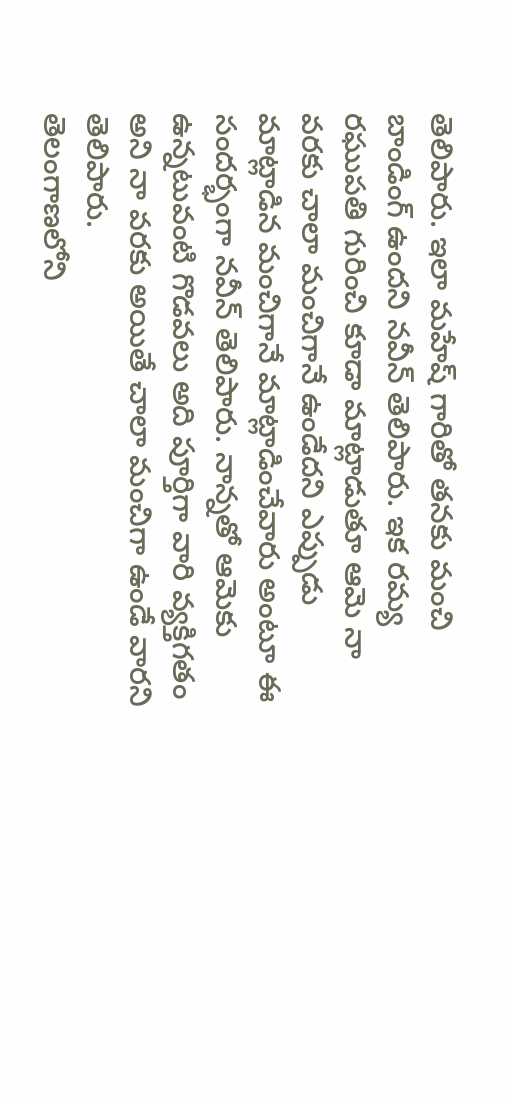తెలిపారు. ఇలా మహేష్ గారితో తనకు మంచి బాండింగ్ ఉందని నవీన్ తెలిపారు. ఇక రమ్య రఘుపతి గురించి కూడా మాట్లాడుతూ ఆమె నా వరకు చాలా మంచిగానే ఉండేదని ఎప్పుడు మాట్లాడిన మంచిగానే మాట్లాడించేవారు అంటూ ఈ సందర్భంగా నవీన్ తెలిపారు. నాన్నతో ఆమెకు ఉన్నటువంటి గొడవలు అది పూర్తిగా వారి వ్యక్తిగతం అని నా వరకు అయితే చాలా మంచిగా ఉండే వారని తెలిపారు.
తెలంగాణలోని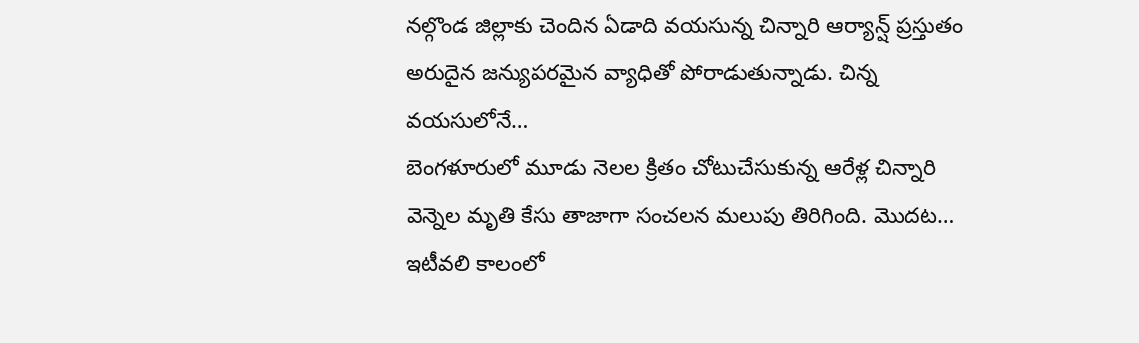నల్గొండ జిల్లాకు చెందిన ఏడాది వయసున్న చిన్నారి ఆర్యాన్ష్ ప్రస్తుతం అరుదైన జన్యుపరమైన వ్యాధితో పోరాడుతున్నాడు. చిన్న వయసులోనే…
బెంగళూరులో మూడు నెలల క్రితం చోటుచేసుకున్న ఆరేళ్ల చిన్నారి వెన్నెల మృతి కేసు తాజాగా సంచలన మలుపు తిరిగింది. మొదట…
ఇటీవలి కాలంలో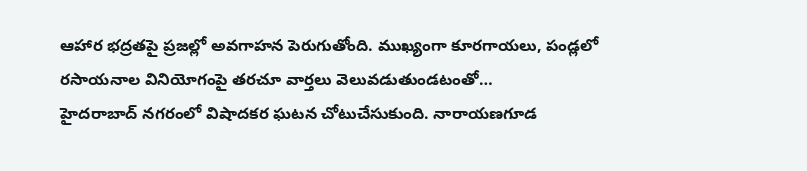ఆహార భద్రతపై ప్రజల్లో అవగాహన పెరుగుతోంది. ముఖ్యంగా కూరగాయలు, పండ్లలో రసాయనాల వినియోగంపై తరచూ వార్తలు వెలువడుతుండటంతో…
హైదరాబాద్ నగరంలో విషాదకర ఘటన చోటుచేసుకుంది. నారాయణగూడ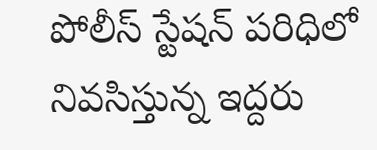పోలీస్ స్టేషన్ పరిధిలో నివసిస్తున్న ఇద్దరు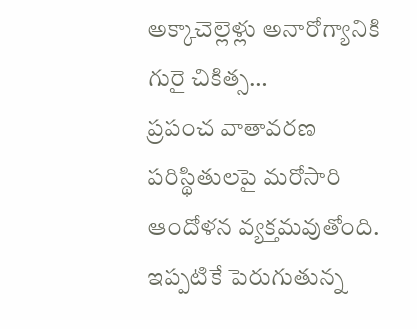అక్కాచెల్లెళ్లు అనారోగ్యానికి గురై చికిత్స…
ప్రపంచ వాతావరణ పరిస్థితులపై మరోసారి ఆందోళన వ్యక్తమవుతోంది. ఇప్పటికే పెరుగుతున్న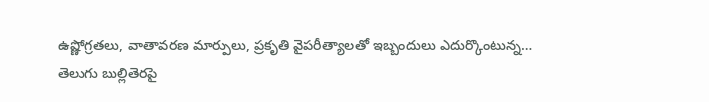ఉష్ణోగ్రతలు, వాతావరణ మార్పులు, ప్రకృతి వైపరీత్యాలతో ఇబ్బందులు ఎదుర్కొంటున్న…
తెలుగు బుల్లితెరపై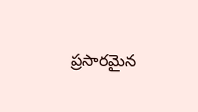ప్రసారమైన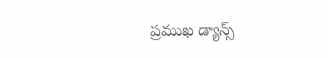ప్రముఖ డ్యాన్స్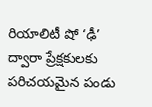రియాలిటీ షో ‘ఢీ’ ద్వారా ప్రేక్షకులకు పరిచయమైన పండు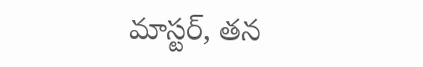మాస్టర్, తన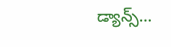డ్యాన్స్…